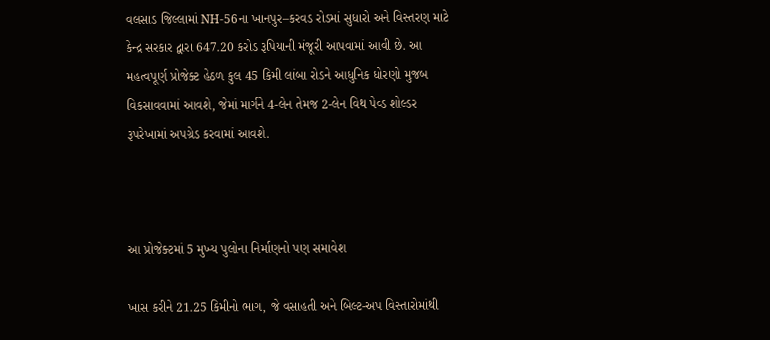વલસાડ જિલ્લામાં NH-56ના ખાનપુર–કરવડ રોડમાં સુધારો અને વિસ્તરણ માટે કેન્દ્ર સરકાર દ્વારા 647.20 કરોડ રૂપિયાની મંજૂરી આપવામાં આવી છે. આ મહત્વપૂર્ણ પ્રોજેક્ટ હેઠળ કુલ 45 કિમી લાંબા રોડને આધુનિક ધોરણો મુજબ વિકસાવવામાં આવશે, જેમાં માર્ગને 4-લેન તેમજ 2-લેન વિથ પેવ્ડ શોલ્ડર રૂપરેખામાં અપગ્રેડ કરવામાં આવશે.



આ પ્રોજેક્ટમાં 5 મુખ્ય પુલોના નિર્માણનો પણ સમાવેશ

ખાસ કરીને 21.25 કિમીનો ભાગ, જે વસાહતી અને બિલ્ટ-અપ વિસ્તારોમાંથી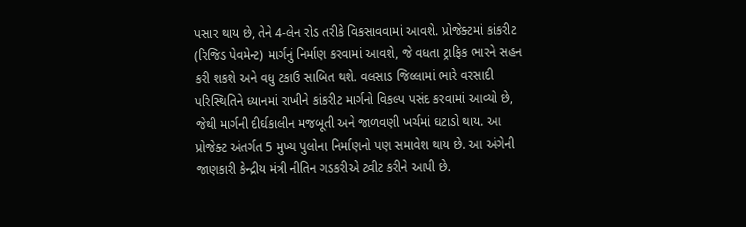પસાર થાય છે, તેને 4-લેન રોડ તરીકે વિકસાવવામાં આવશે. પ્રોજેક્ટમાં કાંકરીટ (રિજિડ પેવમેન્ટ) માર્ગનું નિર્માણ કરવામાં આવશે, જે વધતા ટ્રાફિક ભારને સહન કરી શકશે અને વધુ ટકાઉ સાબિત થશે. વલસાડ જિલ્લામાં ભારે વરસાદી પરિસ્થિતિને ધ્યાનમાં રાખીને કાંકરીટ માર્ગનો વિકલ્પ પસંદ કરવામાં આવ્યો છે, જેથી માર્ગની દીર્ઘકાલીન મજબૂતી અને જાળવણી ખર્ચમાં ઘટાડો થાય. આ પ્રોજેક્ટ અંતર્ગત 5 મુખ્ય પુલોના નિર્માણનો પણ સમાવેશ થાય છે. આ અંગેની જાણકારી કેન્દ્રીય મંત્રી નીતિન ગડકરીએ ટ્વીટ કરીને આપી છે.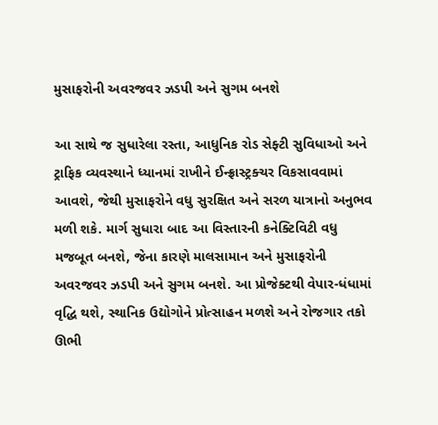મુસાફરોની અવરજવર ઝડપી અને સુગમ બનશે

આ સાથે જ સુધારેલા રસ્તા, આધુનિક રોડ સેફ્ટી સુવિધાઓ અને ટ્રાફિક વ્યવસ્થાને ધ્યાનમાં રાખીને ઈન્ફ્રાસ્ટ્રક્ચર વિકસાવવામાં આવશે, જેથી મુસાફરોને વધુ સુરક્ષિત અને સરળ યાત્રાનો અનુભવ મળી શકે. માર્ગ સુધારા બાદ આ વિસ્તારની કનેક્ટિવિટી વધુ મજબૂત બનશે, જેના કારણે માલસામાન અને મુસાફરોની અવરજવર ઝડપી અને સુગમ બનશે. આ પ્રોજેક્ટથી વેપાર-ધંધામાં વૃદ્ધિ થશે, સ્થાનિક ઉદ્યોગોને પ્રોત્સાહન મળશે અને રોજગાર તકો ઊભી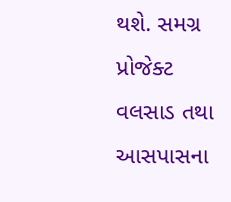થશે. સમગ્ર પ્રોજેક્ટ વલસાડ તથા આસપાસના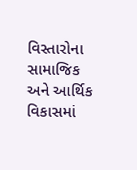વિસ્તારોના સામાજિક અને આર્થિક વિકાસમાં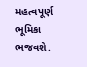મહત્વપૂર્ણ ભૂમિકા ભજવશે.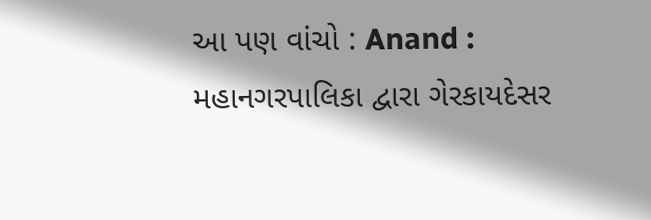આ પણ વાંચો : Anand : મહાનગરપાલિકા દ્વારા ગેરકાયદેસર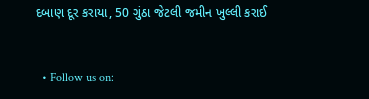દબાણ દૂર કરાયા, 50 ગુંઠા જેટલી જમીન ખુલ્લી કરાઈ


  • Follow us on: